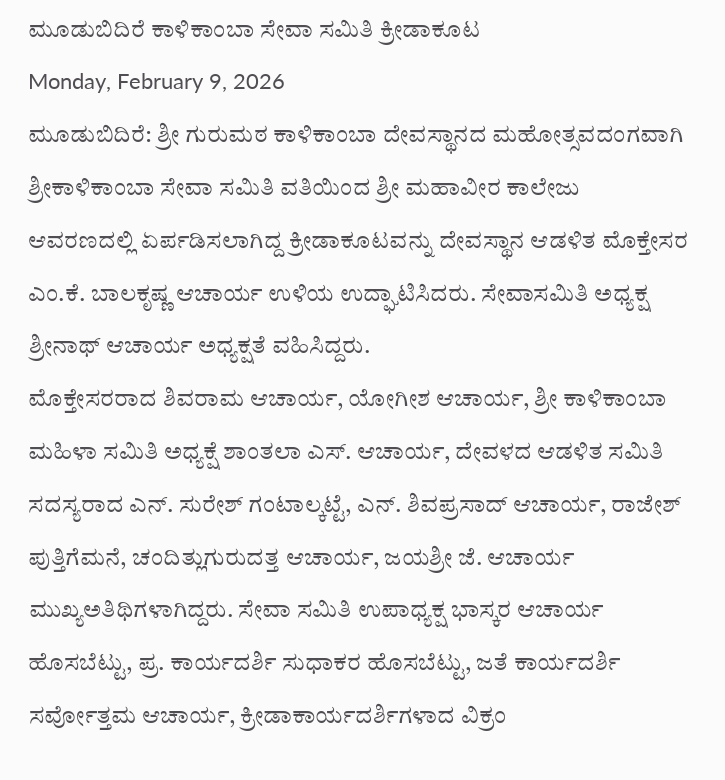ಮೂಡುಬಿದಿರೆ ಕಾಳಿಕಾಂಬಾ ಸೇವಾ ಸಮಿತಿ ಕ್ರೀಡಾಕೂಟ
Monday, February 9, 2026
ಮೂಡುಬಿದಿರೆ: ಶ್ರೀ ಗುರುಮಠ ಕಾಳಿಕಾಂಬಾ ದೇವಸ್ಥಾನದ ಮಹೋತ್ಸವದಂಗವಾಗಿ ಶ್ರೀಕಾಳಿಕಾಂಬಾ ಸೇವಾ ಸಮಿತಿ ವತಿಯಿಂದ ಶ್ರೀ ಮಹಾವೀರ ಕಾಲೇಜು ಆವರಣದಲ್ಲಿ ಏರ್ಪಡಿಸಲಾಗಿದ್ದ ಕ್ರೀಡಾಕೂಟವನ್ನು ದೇವಸ್ಥಾನ ಆಡಳಿತ ಮೊಕ್ತೇಸರ ಎಂ.ಕೆ. ಬಾಲಕೃಷ್ಣ ಆಚಾರ್ಯ ಉಳಿಯ ಉದ್ಘಾಟಿಸಿದರು. ಸೇವಾಸಮಿತಿ ಅಧ್ಯಕ್ಷ ಶ್ರೀನಾಥ್ ಆಚಾರ್ಯ ಅಧ್ಯಕ್ಷತೆ ವಹಿಸಿದ್ದರು.
ಮೊಕ್ತೇಸರರಾದ ಶಿವರಾಮ ಆಚಾರ್ಯ, ಯೋಗೀಶ ಆಚಾರ್ಯ, ಶ್ರೀ ಕಾಳಿಕಾಂಬಾ ಮಹಿಳಾ ಸಮಿತಿ ಅಧ್ಯಕ್ಷೆ ಶಾಂತಲಾ ಎಸ್. ಆಚಾರ್ಯ, ದೇವಳದ ಆಡಳಿತ ಸಮಿತಿ ಸದಸ್ಯರಾದ ಎನ್. ಸುರೇಶ್ ಗಂಟಾಲ್ಕಟ್ಟೆ, ಎನ್. ಶಿವಪ್ರಸಾದ್ ಆಚಾರ್ಯ, ರಾಜೇಶ್ ಪುತ್ತಿಗೆಮನೆ, ಚಂದಿತ್ಲುಗುರುದತ್ತ ಆಚಾರ್ಯ, ಜಯಶ್ರೀ ಜೆ. ಆಚಾರ್ಯ ಮುಖ್ಯಅತಿಥಿಗಳಾಗಿದ್ದರು. ಸೇವಾ ಸಮಿತಿ ಉಪಾಧ್ಯಕ್ಷ ಭಾಸ್ಕರ ಆಚಾರ್ಯ ಹೊಸಬೆಟ್ಟು, ಪ್ರ. ಕಾರ್ಯದರ್ಶಿ ಸುಧಾಕರ ಹೊಸಬೆಟ್ಟು, ಜತೆ ಕಾರ್ಯದರ್ಶಿ ಸರ್ವೋತ್ತಮ ಆಚಾರ್ಯ, ಕ್ರೀಡಾಕಾರ್ಯದರ್ಶಿಗಳಾದ ವಿಕ್ರಂ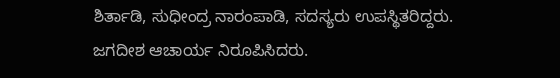ಶಿರ್ತಾಡಿ, ಸುಧೀಂದ್ರ ನಾರಂಪಾಡಿ, ಸದಸ್ಯರು ಉಪಸ್ಥಿತರಿದ್ದರು.
ಜಗದೀಶ ಆಚಾರ್ಯ ನಿರೂಪಿಸಿದರು.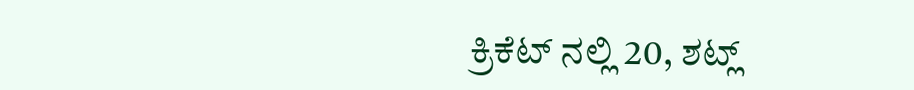ಕ್ರಿಕೆಟ್ ನಲ್ಲಿ 20, ಶಟ್ಲ್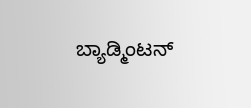ಬ್ಯಾಡ್ಮಿಂಟನ್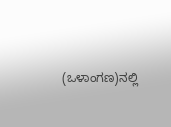(ಒಳಾಂಗಣ)ನಲ್ಲಿ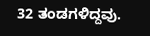32 ತಂಡಗಳಿದ್ದವು.